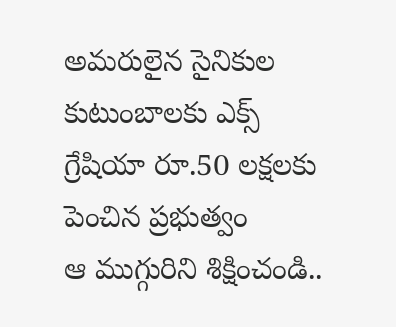అమరులైన సైనికుల కుటుంబాలకు ఎక్స్ గ్రేషియా రూ.50 లక్షలకు పెంచిన ప్రభుత్వం
ఆ ముగ్గురిని శిక్షించండి..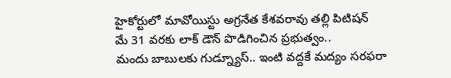హైకోర్టులో మావోయిస్టు అగ్రనేత కేశవరావు తల్లి పిటిషన్
మే 31 వరకు లాక్ డౌన్ పొడిగించిన ప్రభుత్వం..
మందు బాబులకు గుడ్న్యూస్.. ఇంటి వద్దకే మద్యం సరఫరా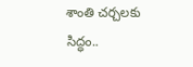శాంతి చర్చలకు సిద్ధం..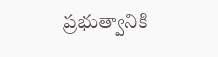ప్రభుత్వానికి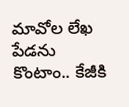మావోల లేఖ
పేడను కొంటాం.. కేజీకి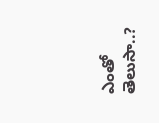ఎంతో తెలుసా..?